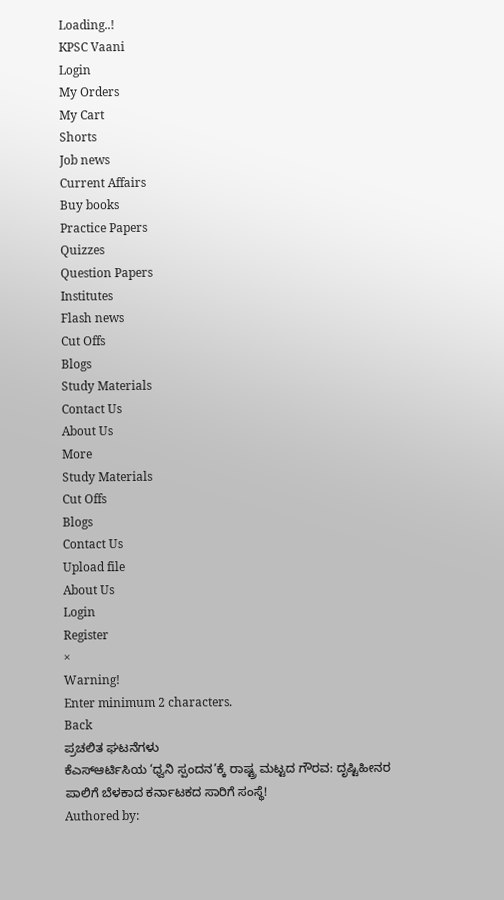Loading..!
KPSC Vaani
Login
My Orders
My Cart
Shorts
Job news
Current Affairs
Buy books
Practice Papers
Quizzes
Question Papers
Institutes
Flash news
Cut Offs
Blogs
Study Materials
Contact Us
About Us
More
Study Materials
Cut Offs
Blogs
Contact Us
Upload file
About Us
Login
Register
×
Warning!
Enter minimum 2 characters.
Back
ಪ್ರಚಲಿತ ಘಟನೆಗಳು
ಕೆಎಸ್ಆರ್ಟಿಸಿಯ ‘ಧ್ವನಿ ಸ್ಪಂದನ’ಕ್ಕೆ ರಾಷ್ಟ್ರ ಮಟ್ಟದ ಗೌರವ: ದೃಷ್ಟಿಹೀನರ ಪಾಲಿಗೆ ಬೆಳಕಾದ ಕರ್ನಾಟಕದ ಸಾರಿಗೆ ಸಂಸ್ಥೆ!
Authored by: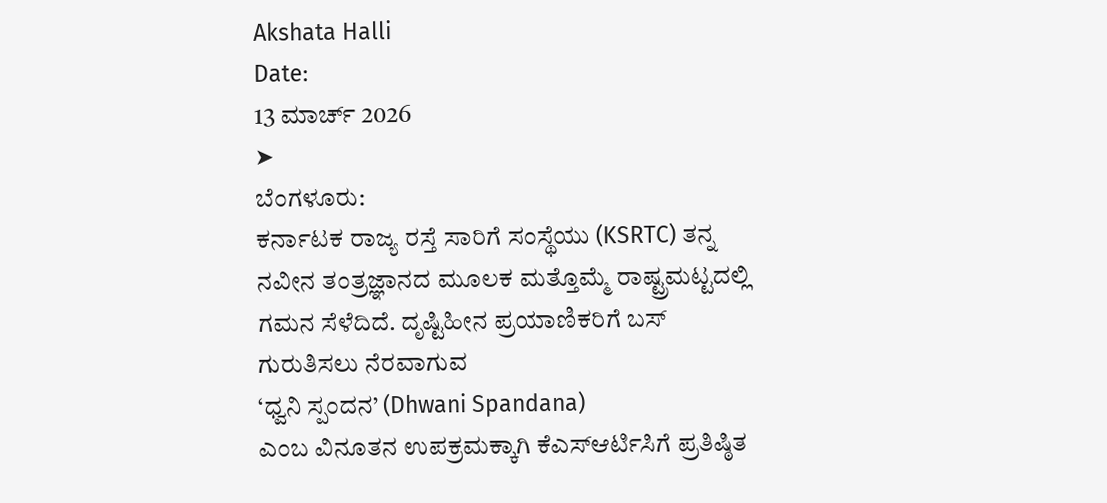Akshata Halli
Date:
13 ಮಾರ್ಚ್ 2026
➤
ಬೆಂಗಳೂರು:
ಕರ್ನಾಟಕ ರಾಜ್ಯ ರಸ್ತೆ ಸಾರಿಗೆ ಸಂಸ್ಥೆಯು (KSRTC) ತನ್ನ ನವೀನ ತಂತ್ರಜ್ಞಾನದ ಮೂಲಕ ಮತ್ತೊಮ್ಮೆ ರಾಷ್ಟ್ರಮಟ್ಟದಲ್ಲಿ ಗಮನ ಸೆಳೆದಿದೆ. ದೃಷ್ಟಿಹೀನ ಪ್ರಯಾಣಿಕರಿಗೆ ಬಸ್ ಗುರುತಿಸಲು ನೆರವಾಗುವ
‘ಧ್ವನಿ ಸ್ಪಂದನ’ (Dhwani Spandana)
ಎಂಬ ವಿನೂತನ ಉಪಕ್ರಮಕ್ಕಾಗಿ ಕೆಎಸ್ಆರ್ಟಿಸಿಗೆ ಪ್ರತಿಷ್ಠಿತ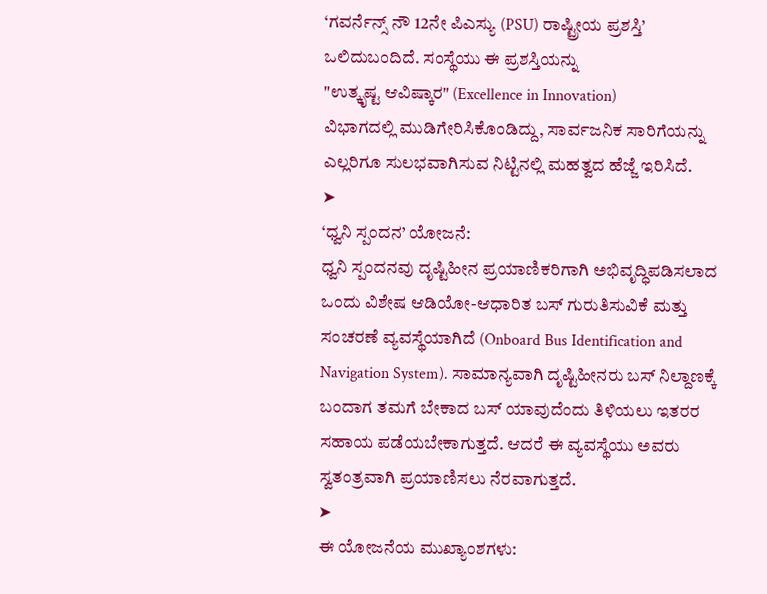‘ಗವರ್ನೆನ್ಸ್ ನೌ 12ನೇ ಪಿಎಸ್ಯು (PSU) ರಾಷ್ಟ್ರೀಯ ಪ್ರಶಸ್ತಿ’
ಒಲಿದುಬಂದಿದೆ. ಸಂಸ್ಥೆಯು ಈ ಪ್ರಶಸ್ತಿಯನ್ನು
"ಉತ್ಕೃಷ್ಟ ಆವಿಷ್ಕಾರ" (Excellence in Innovation)
ವಿಭಾಗದಲ್ಲಿ ಮುಡಿಗೇರಿಸಿಕೊಂಡಿದ್ದು, ಸಾರ್ವಜನಿಕ ಸಾರಿಗೆಯನ್ನು ಎಲ್ಲರಿಗೂ ಸುಲಭವಾಗಿಸುವ ನಿಟ್ಟಿನಲ್ಲಿ ಮಹತ್ವದ ಹೆಜ್ಜೆ ಇರಿಸಿದೆ.
➤
‘ಧ್ವನಿ ಸ್ಪಂದನ’ ಯೋಜನೆ:
ಧ್ವನಿ ಸ್ಪಂದನವು ದೃಷ್ಟಿಹೀನ ಪ್ರಯಾಣಿಕರಿಗಾಗಿ ಅಭಿವೃದ್ಧಿಪಡಿಸಲಾದ ಒಂದು ವಿಶೇಷ ಆಡಿಯೋ-ಆಧಾರಿತ ಬಸ್ ಗುರುತಿಸುವಿಕೆ ಮತ್ತು ಸಂಚರಣೆ ವ್ಯವಸ್ಥೆಯಾಗಿದೆ (Onboard Bus Identification and Navigation System). ಸಾಮಾನ್ಯವಾಗಿ ದೃಷ್ಟಿಹೀನರು ಬಸ್ ನಿಲ್ದಾಣಕ್ಕೆ ಬಂದಾಗ ತಮಗೆ ಬೇಕಾದ ಬಸ್ ಯಾವುದೆಂದು ತಿಳಿಯಲು ಇತರರ ಸಹಾಯ ಪಡೆಯಬೇಕಾಗುತ್ತದೆ. ಆದರೆ ಈ ವ್ಯವಸ್ಥೆಯು ಅವರು ಸ್ವತಂತ್ರವಾಗಿ ಪ್ರಯಾಣಿಸಲು ನೆರವಾಗುತ್ತದೆ.
➤
ಈ ಯೋಜನೆಯ ಮುಖ್ಯಾಂಶಗಳು: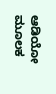ಆಡಿಯೋ ಮೂಲಕ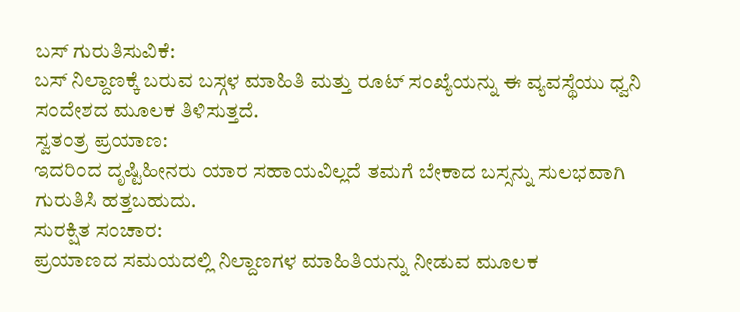ಬಸ್ ಗುರುತಿಸುವಿಕೆ:
ಬಸ್ ನಿಲ್ದಾಣಕ್ಕೆ ಬರುವ ಬಸ್ಗಳ ಮಾಹಿತಿ ಮತ್ತು ರೂಟ್ ಸಂಖ್ಯೆಯನ್ನು ಈ ವ್ಯವಸ್ಥೆಯು ಧ್ವನಿ ಸಂದೇಶದ ಮೂಲಕ ತಿಳಿಸುತ್ತದೆ.
ಸ್ವತಂತ್ರ ಪ್ರಯಾಣ:
ಇದರಿಂದ ದೃಷ್ಟಿಹೀನರು ಯಾರ ಸಹಾಯವಿಲ್ಲದೆ ತಮಗೆ ಬೇಕಾದ ಬಸ್ಸನ್ನು ಸುಲಭವಾಗಿ ಗುರುತಿಸಿ ಹತ್ತಬಹುದು.
ಸುರಕ್ಷಿತ ಸಂಚಾರ:
ಪ್ರಯಾಣದ ಸಮಯದಲ್ಲಿ ನಿಲ್ದಾಣಗಳ ಮಾಹಿತಿಯನ್ನು ನೀಡುವ ಮೂಲಕ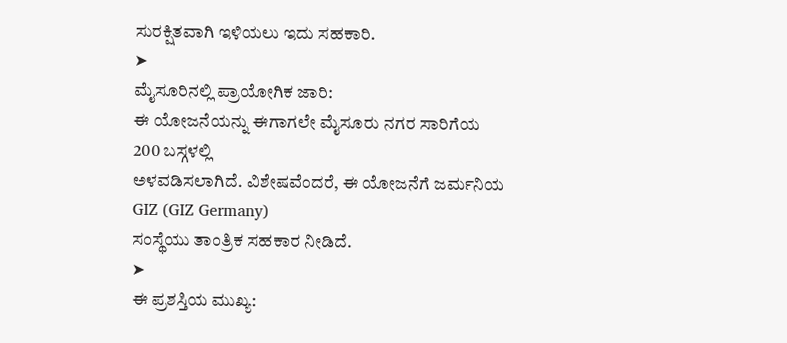ಸುರಕ್ಷಿತವಾಗಿ ಇಳಿಯಲು ಇದು ಸಹಕಾರಿ.
➤
ಮೈಸೂರಿನಲ್ಲಿ ಪ್ರಾಯೋಗಿಕ ಜಾರಿ:
ಈ ಯೋಜನೆಯನ್ನು ಈಗಾಗಲೇ ಮೈಸೂರು ನಗರ ಸಾರಿಗೆಯ
200 ಬಸ್ಗಳಲ್ಲಿ
ಅಳವಡಿಸಲಾಗಿದೆ. ವಿಶೇಷವೆಂದರೆ, ಈ ಯೋಜನೆಗೆ ಜರ್ಮನಿಯ
GIZ (GIZ Germany)
ಸಂಸ್ಥೆಯು ತಾಂತ್ರಿಕ ಸಹಕಾರ ನೀಡಿದೆ.
➤
ಈ ಪ್ರಶಸ್ತಿಯ ಮುಖ್ಯ: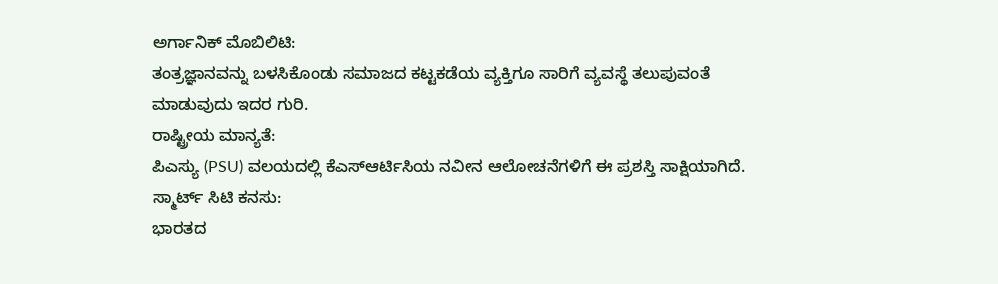ಅರ್ಗಾನಿಕ್ ಮೊಬಿಲಿಟಿ:
ತಂತ್ರಜ್ಞಾನವನ್ನು ಬಳಸಿಕೊಂಡು ಸಮಾಜದ ಕಟ್ಟಕಡೆಯ ವ್ಯಕ್ತಿಗೂ ಸಾರಿಗೆ ವ್ಯವಸ್ಥೆ ತಲುಪುವಂತೆ ಮಾಡುವುದು ಇದರ ಗುರಿ.
ರಾಷ್ಟ್ರೀಯ ಮಾನ್ಯತೆ:
ಪಿಎಸ್ಯು (PSU) ವಲಯದಲ್ಲಿ ಕೆಎಸ್ಆರ್ಟಿಸಿಯ ನವೀನ ಆಲೋಚನೆಗಳಿಗೆ ಈ ಪ್ರಶಸ್ತಿ ಸಾಕ್ಷಿಯಾಗಿದೆ.
ಸ್ಮಾರ್ಟ್ ಸಿಟಿ ಕನಸು:
ಭಾರತದ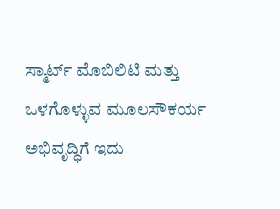ಸ್ಮಾರ್ಟ್ ಮೊಬಿಲಿಟಿ ಮತ್ತು ಒಳಗೊಳ್ಳುವ ಮೂಲಸೌಕರ್ಯ ಅಭಿವೃದ್ಧಿಗೆ ಇದು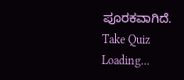ಪೂರಕವಾಗಿದೆ.
Take Quiz
Loading...